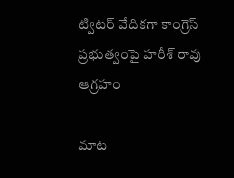ట్విటర్ వేదికగా కాంగ్రెస్ ప్రభుత్వంపై హరీశ్ రావు ఆగ్రహం

మాట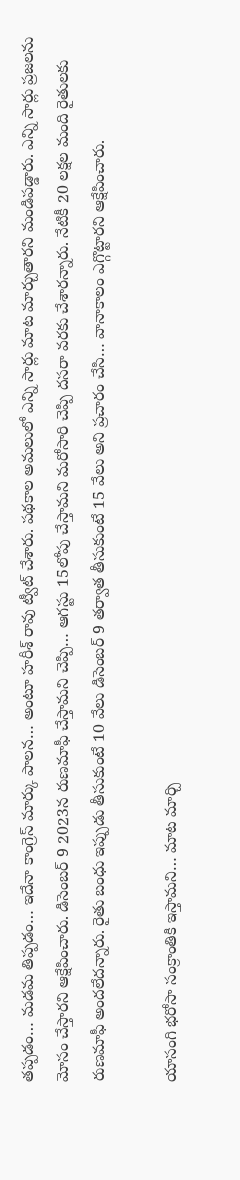తప్పడం… మడమ తిప్పడం… ఇదేనా కాంగ్రెస్ మార్కు పాలన… అంటూ హరీశ్ రావు ట్వీట్ చేశారు. పథకాల అమలులో ఎన్ని సార్లు మాట మార్చుతారని మండిపడ్డారు. ఎన్ని సార్లు ప్రజలను మోసం చేస్తారని ఆక్షేపించారు. డిసెంబర్ 9 2023న రుణమాఫీ చేస్తామని చెప్పి… ఆగస్టు 15లోపు చేస్తామని మరోసారి చెప్పి దసరా వరకు చేశారన్నారు. నేటికీ 20 లక్షల మంది రైతులకు రుణమాఫీ అందలేదన్నారు. రైతు బంధు ఇప్పుడు తీసుకుంటే 10 వేలు డిసెంబర్ 9 తర్వాత తీసుకుంటే 15 వేలు అని ప్రచారం చేసి… వానాకాలం ఎగ్గొట్టారని ఆక్షేపించారు.

యాసంగి భరోసా సంక్రాంతికి ఇస్తామని… మాట మార్చి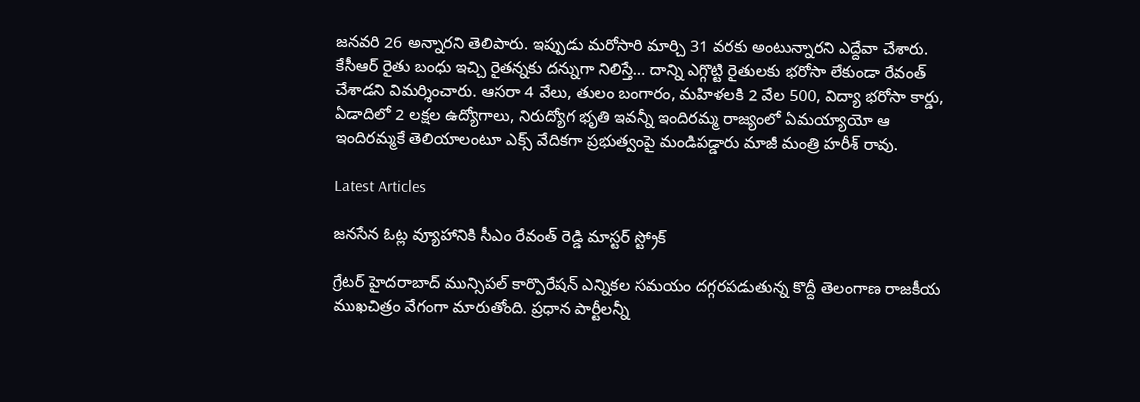జనవరి 26 అన్నారని తెలిపారు. ఇప్పుడు మరోసారి మార్చి 31 వరకు అంటున్నారని ఎద్దేవా చేశారు. కేసీఆర్ రైతు బంధు ఇచ్చి రైతన్నకు దన్నుగా నిలిస్తే… దాన్ని ఎగ్గొట్టి రైతులకు భరోసా లేకుండా రేవంత్ చేశాడని విమర్శించారు. ఆసరా 4 వేలు, తులం బంగారం, మహిళలకి 2 వేల 500, విద్యా భరోసా కార్డు, ఏడాదిలో 2 లక్షల ఉద్యోగాలు, నిరుద్యోగ భృతి ఇవన్నీ ఇందిరమ్మ రాజ్యంలో ఏమయ్యాయో ఆ ఇందిరమ్మకే తెలియాలంటూ ఎక్స్ వేదికగా ప్రభుత్వంపై మండిపడ్డారు మాజీ మంత్రి హరీశ్ రావు.

Latest Articles

జనసేన ఓట్ల వ్యూహానికి సీఎం రేవంత్ రెడ్డి మాస్టర్ స్ట్రోక్

గ్రేటర్ హైదరాబాద్ మున్సిపల్ కార్పొరేషన్ ఎన్నికల సమయం దగ్గరపడుతున్న కొద్దీ తెలంగాణ రాజకీయ ముఖచిత్రం వేగంగా మారుతోంది. ప్రధాన పార్టీలన్నీ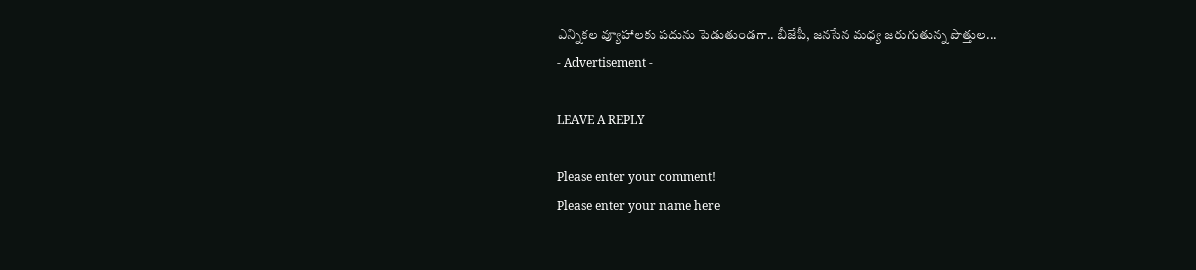ఎన్నికల వ్యూహాలకు పదును పెడుతుండగా.. బీజేపీ, జనసేన మధ్య జరుగుతున్న పొత్తుల...
- Advertisement -

LEAVE A REPLY

Please enter your comment!
Please enter your name here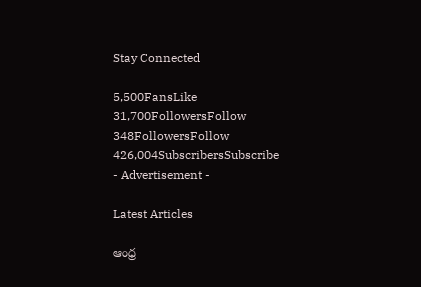Stay Connected

5,500FansLike
31,700FollowersFollow
348FollowersFollow
426,004SubscribersSubscribe
- Advertisement -

Latest Articles

ఆంధ్ర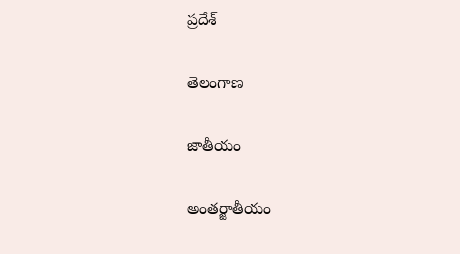ప్రదేశ్

తెలంగాణ

జాతీయం

అంతర్జాతీయం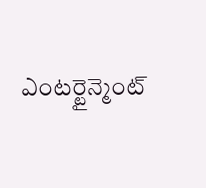ఎంటర్టైన్మెంట్